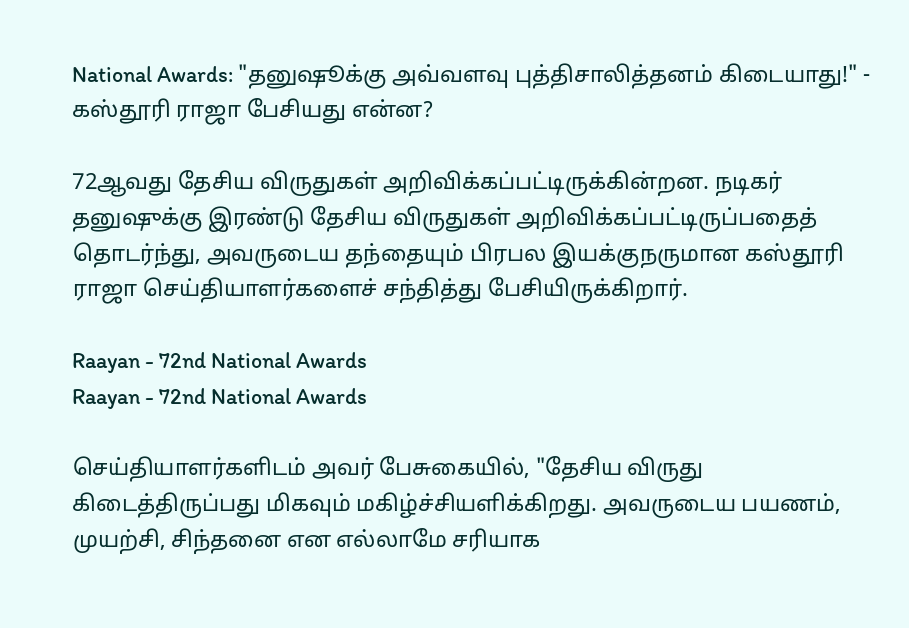National Awards: "தனுஷூக்கு அவ்வளவு புத்திசாலித்தனம் கிடையாது!" - கஸ்தூரி ராஜா பேசியது என்ன?

72ஆவது தேசிய விருதுகள் அறிவிக்கப்பட்டிருக்கின்றன. நடிகர் தனுஷுக்கு இரண்டு தேசிய விருதுகள் அறிவிக்கப்பட்டிருப்பதைத் தொடர்ந்து, அவருடைய தந்தையும் பிரபல இயக்குநருமான கஸ்தூரி ராஜா செய்தியாளர்களைச் சந்தித்து பேசியிருக்கிறார்.

Raayan - 72nd National Awards
Raayan - 72nd National Awards

செய்தியாளர்களிடம் அவர் பேசுகையில், "தேசிய விருது கிடைத்திருப்பது மிகவும் மகிழ்ச்சியளிக்கிறது. அவருடைய பயணம், முயற்சி, சிந்தனை என எல்லாமே சரியாக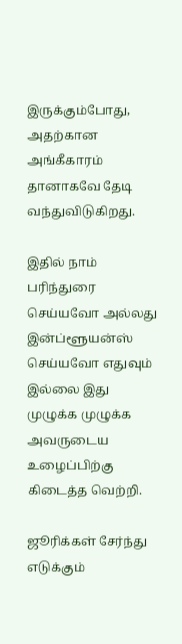இருக்கும்போது, அதற்கான அங்கீகாரம் தானாகவே தேடி வந்துவிடுகிறது.

இதில் நாம் பரிந்துரை செய்யவோ அல்லது இன்ப்ளூயன்ஸ் செய்யவோ எதுவும் இல்லை இது முழுக்க முழுக்க அவருடைய உழைப்பிற்கு கிடைத்த வெற்றி.

ஜூரிக்கள் சேர்ந்து எடுக்கும்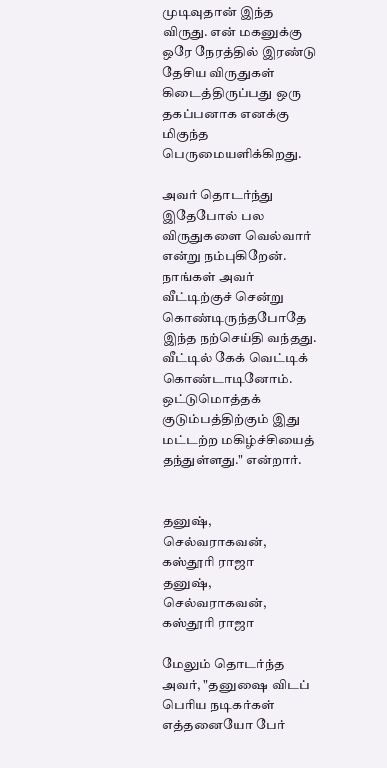முடிவுதான் இந்த விருது. என் மகனுக்கு ஒரே நேரத்தில் இரண்டு தேசிய விருதுகள் கிடைத்திருப்பது ஒரு தகப்பனாக எனக்கு மிகுந்த பெருமையளிக்கிறது.

அவர் தொடர்ந்து இதேபோல் பல விருதுகளை வெல்வார் என்று நம்புகிறேன். நாங்கள் அவர் வீட்டிற்குச் சென்று கொண்டிருந்தபோதே இந்த நற்செய்தி வந்தது. வீட்டில் கேக் வெட்டிக் கொண்டாடினோம். ஒட்டுமொத்தக் குடும்பத்திற்கும் இது மட்டற்ற மகிழ்ச்சியைத் தந்துள்ளது." என்றார்.


தனுஷ், செல்வராகவன், கஸ்தூரி ராஜா
தனுஷ், செல்வராகவன், கஸ்தூரி ராஜா

மேலும் தொடர்ந்த அவர், "தனுஷை விடப் பெரிய நடிகர்கள் எத்தனையோ பேர்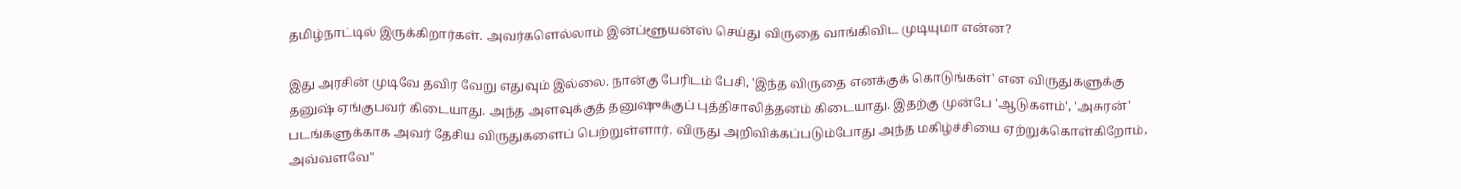தமிழ்நாட்டில் இருக்கிறார்கள். அவர்களெல்லாம் இன்ப்ளூயன்ஸ் செய்து விருதை வாங்கிவிட முடியுமா என்ன?

இது அரசின் முடிவே தவிர வேறு எதுவும் இல்லை. நான்கு பேரிடம் பேசி, 'இந்த விருதை எனக்குக் கொடுங்கள்' என விருதுகளுக்கு தனுஷ் ஏங்குபவர் கிடையாது. அந்த அளவுக்குத் தனுஷுக்குப் புத்திசாலித்தனம் கிடையாது. இதற்கு முன்பே 'ஆடுகளம்', 'அசுரன்' படங்களுக்காக அவர் தேசிய விருதுகளைப் பெற்றுள்ளார். விருது அறிவிக்கப்படும்போது அந்த மகிழ்ச்சியை ஏற்றுக்கொள்கிறோம், அவ்வளவே"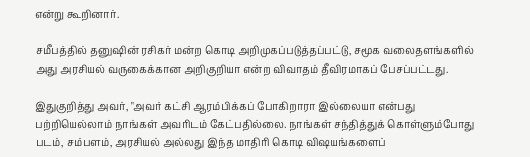என்று கூறினார்.

சமீபத்தில் தனுஷின் ரசிகர் மன்ற கொடி அறிமுகப்படுத்தப்பட்டு, சமூக வலைதளங்களில் அது அரசியல் வருகைக்கான அறிகுறியா என்ற விவாதம் தீவிரமாகப் பேசப்பட்டது.

இதுகுறித்து அவர், "அவர் கட்சி ஆரம்பிக்கப் போகிறாரா இல்லையா என்பது பற்றியெல்லாம் நாங்கள் அவரிடம் கேட்பதில்லை. நாங்கள் சந்தித்துக் கொள்ளும்போது படம், சம்பளம், அரசியல் அல்லது இந்த மாதிரி கொடி விஷயங்களைப்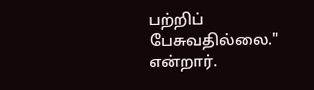பற்றிப் பேசுவதில்லை." என்றார்.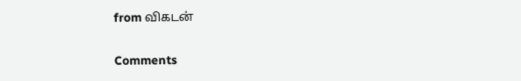from விகடன்

Comments